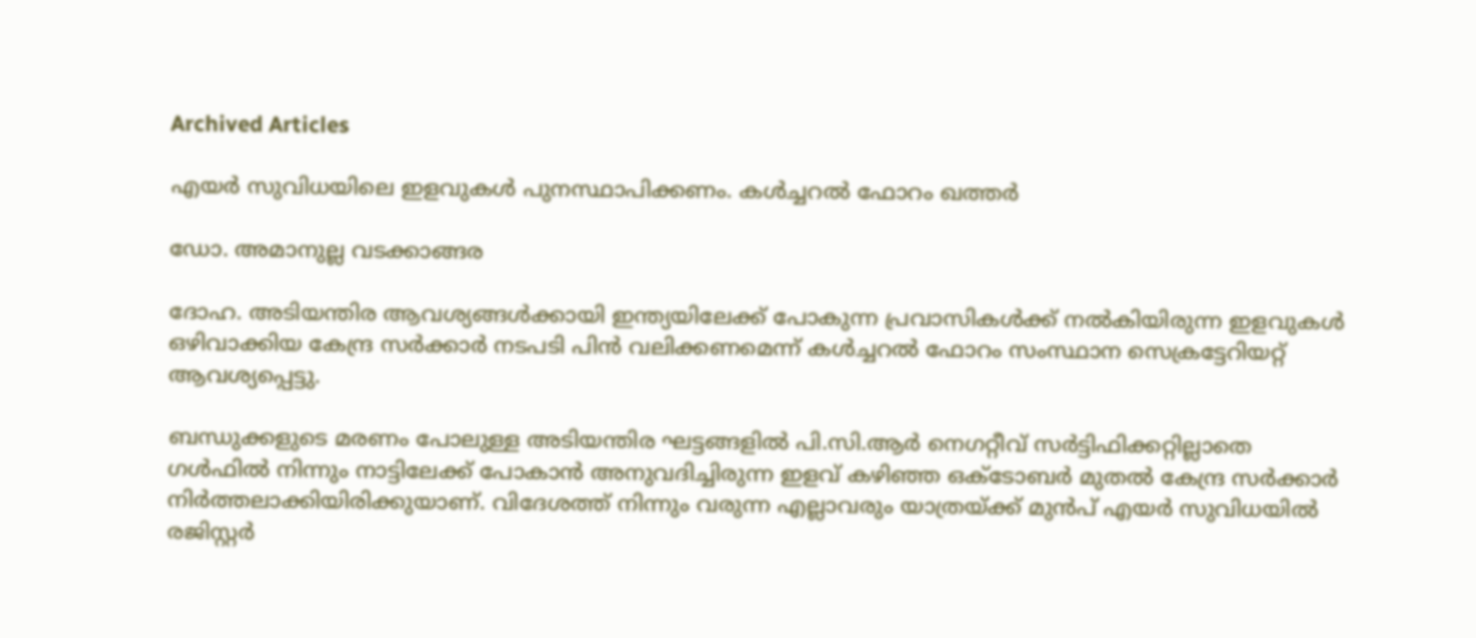Archived Articles

എയര്‍ സുവിധയിലെ ഇളവുകള്‍ പുനസ്ഥാപിക്കണം. കള്‍ച്ചറല്‍ ഫോറം ഖത്തര്‍

ഡോ. അമാനുല്ല വടക്കാങ്ങര

ദോഹ. അടിയന്തിര ആവശ്യങ്ങള്‍ക്കായി ഇന്ത്യയിലേക്ക് പോകുന്ന പ്രവാസികള്‍ക്ക് നല്‍കിയിരുന്ന ഇളവുകള്‍ ഒഴിവാക്കിയ കേന്ദ്ര സര്‍ക്കാര്‍ നടപടി പിന്‍ വലിക്കണമെന്ന് കള്‍ച്ചറല്‍ ഫോറം സംസ്ഥാന സെക്രട്ടേറിയറ്റ് ആവശ്യപ്പെട്ടു.

ബന്ധുക്കളുടെ മരണം പോലുള്ള അടിയന്തിര ഘട്ടങ്ങളില്‍ പി.സി.ആര്‍ നെഗറ്റീവ് സര്‍ട്ടിഫിക്കറ്റില്ലാതെ ഗള്‍ഫില്‍ നിന്നും നാട്ടിലേക്ക് പോകാന്‍ അനുവദിച്ചിരുന്ന ഇളവ് കഴിഞ്ഞ ഒക്ടോബര്‍ മുതല്‍ കേന്ദ്ര സര്‍ക്കാര്‍ നിര്‍ത്തലാക്കിയിരിക്കുയാണ്. വിദേശത്ത് നിന്നും വരുന്ന എല്ലാവരും യാത്രയ്ക്ക് മുന്‍പ് എയര്‍ സുവിധയില്‍ രജിസ്റ്റര്‍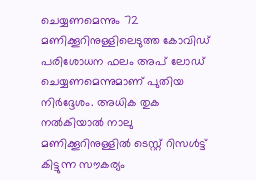ചെയ്യണമെന്നും 72 മണിക്കൂറിനുള്ളിലെടുത്ത കോവിഡ് പരിശോധന ഫലം അപ് ലോഡ് ചെയ്യണമെന്നുമാണ് പുതിയ നിര്‍ദ്ദേശം. അധിക തുക നല്‍കിയാല്‍ നാലു മണിക്കൂറിനുള്ളില്‍ ടെസ്റ്റ് റിസള്‍ട്ട് കിട്ടുന്ന സൗകര്യം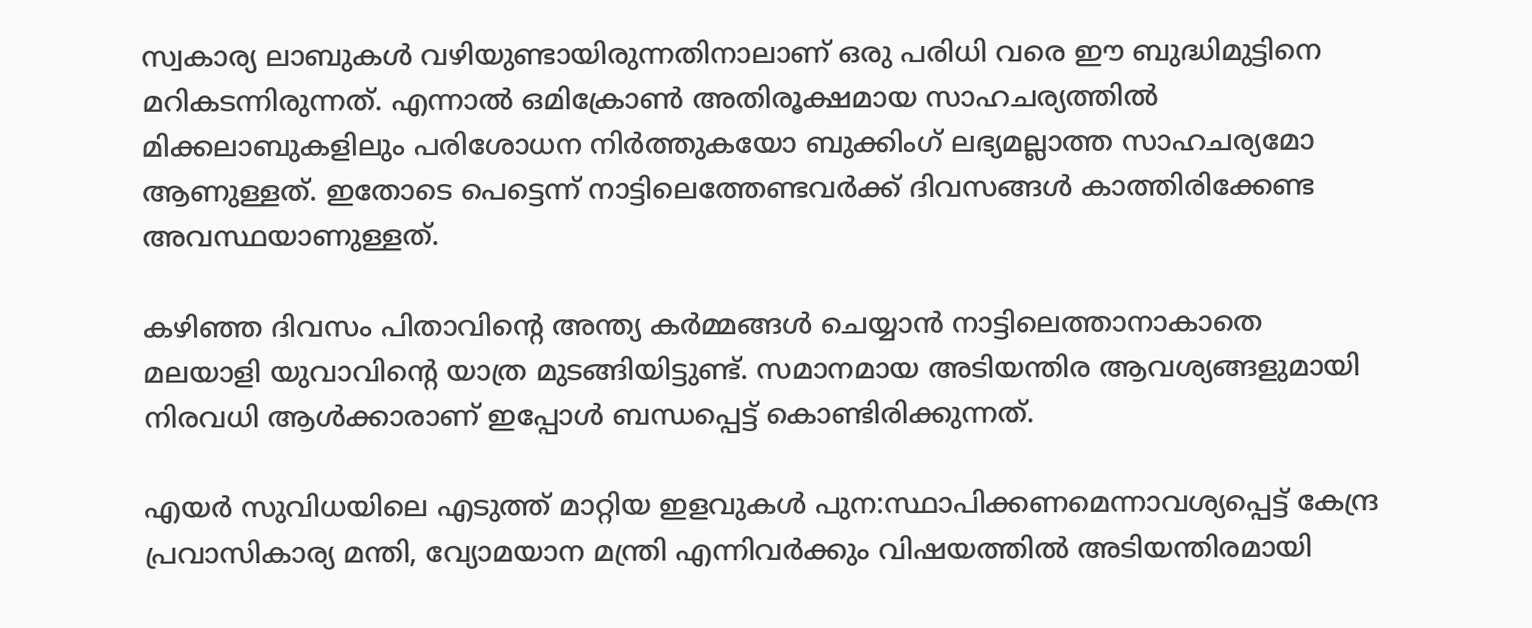സ്വകാര്യ ലാബുകള്‍ വഴിയുണ്ടായിരുന്നതിനാലാണ് ഒരു പരിധി വരെ ഈ ബുദ്ധിമുട്ടിനെ മറികടന്നിരുന്നത്. എന്നാല്‍ ഒമിക്രോണ്‍ അതിരൂക്ഷമായ സാഹചര്യത്തില്‍ മിക്കലാബുകളിലും പരിശോധന നിര്‍ത്തുകയോ ബുക്കിംഗ് ലഭ്യമല്ലാത്ത സാഹചര്യമോ ആണുള്ളത്. ഇതോടെ പെട്ടെന്ന് നാട്ടിലെത്തേണ്ടവര്‍ക്ക് ദിവസങ്ങള്‍ കാത്തിരിക്കേണ്ട അവസ്ഥയാണുള്ളത്.

കഴിഞ്ഞ ദിവസം പിതാവിന്റെ അന്ത്യ കര്‍മ്മങ്ങള്‍ ചെയ്യാന്‍ നാട്ടിലെത്താനാകാതെ മലയാളി യുവാവിന്റെ യാത്ര മുടങ്ങിയിട്ടുണ്ട്. സമാനമായ അടിയന്തിര ആവശ്യങ്ങളുമായി നിരവധി ആള്‍ക്കാരാണ് ഇപ്പോള്‍ ബന്ധപ്പെട്ട് കൊണ്ടിരിക്കുന്നത്.

എയര്‍ സുവിധയിലെ എടുത്ത് മാറ്റിയ ഇളവുകള്‍ പുന:സ്ഥാപിക്കണമെന്നാവശ്യപ്പെട്ട് കേന്ദ്ര പ്രവാസികാര്യ മന്തി, വ്യോമയാന മന്ത്രി എന്നിവര്‍ക്കും വിഷയത്തില്‍ അടിയന്തിരമായി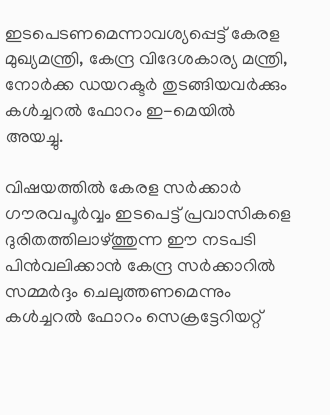ഇടപെടണമെന്നാവശ്യപ്പെട്ട് കേരള മുഖ്യമന്ത്രി, കേന്ദ്ര വിദേശകാര്യ മന്ത്രി, നോര്‍ക്ക ഡയറക്ടര്‍ തുടങ്ങിയവര്‍ക്കും കള്‍ച്ചറല്‍ ഫോറം ഇ-മെയില്‍ അയച്ചു.

വിഷയത്തില്‍ കേരള സര്‍ക്കാര്‍ ഗൗരവപൂര്‍വ്വം ഇടപെട്ട് പ്രവാസികളെ ദുരിതത്തിലാഴ്ത്തുന്ന ഈ നടപടി പിന്‍വലിക്കാന്‍ കേന്ദ്ര സര്‍ക്കാറില്‍ സമ്മര്‍ദ്ദം ചെലുത്തണമെന്നും കള്‍ച്ചറല്‍ ഫോറം സെക്രട്ടേറിയറ്റ്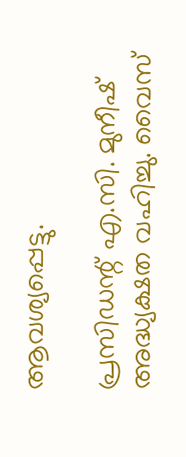ആവശ്യപ്പെട്ടു.

പ്രസിഡന്റ് എ.സി. മുനീഷ് അദ്ധ്യക്ഷത വഹിച്ചു. വൈസ്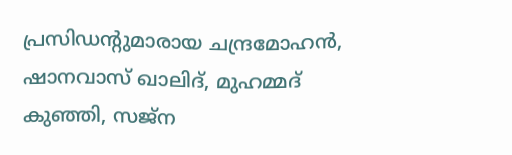പ്രസിഡന്റുമാരായ ചന്ദ്രമോഹന്‍, ഷാനവാസ് ഖാലിദ്, മുഹമ്മദ് കുഞ്ഞി, സജ്‌ന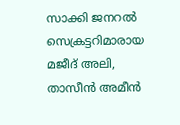സാക്കി ജനറല്‍ സെക്രട്ടറിമാരായ മജീദ് അലി, താസീന്‍ അമീന്‍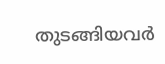തുടങ്ങിയവര്‍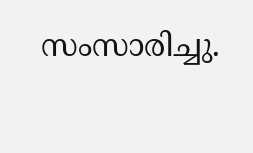സംസാരിച്ചു.